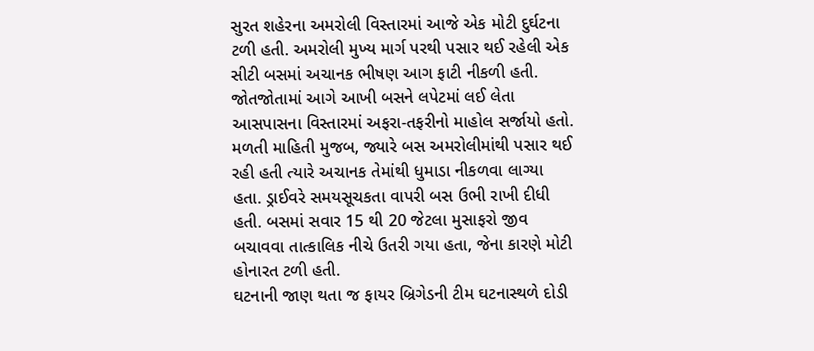સુરત શહેરના અમરોલી વિસ્તારમાં આજે એક મોટી દુર્ઘટના ટળી હતી. અમરોલી મુખ્ય માર્ગ પરથી પસાર થઈ રહેલી એક સીટી બસમાં અચાનક ભીષણ આગ ફાટી નીકળી હતી. જોતજોતામાં આગે આખી બસને લપેટમાં લઈ લેતા આસપાસના વિસ્તારમાં અફરા-તફરીનો માહોલ સર્જાયો હતો.
મળતી માહિતી મુજબ, જ્યારે બસ અમરોલીમાંથી પસાર થઈ રહી હતી ત્યારે અચાનક તેમાંથી ધુમાડા નીકળવા લાગ્યા હતા. ડ્રાઈવરે સમયસૂચકતા વાપરી બસ ઉભી રાખી દીધી હતી. બસમાં સવાર 15 થી 20 જેટલા મુસાફરો જીવ બચાવવા તાત્કાલિક નીચે ઉતરી ગયા હતા, જેના કારણે મોટી હોનારત ટળી હતી.
ઘટનાની જાણ થતા જ ફાયર બ્રિગેડની ટીમ ઘટનાસ્થળે દોડી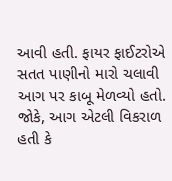આવી હતી. ફાયર ફાઈટરોએ સતત પાણીનો મારો ચલાવી આગ પર કાબૂ મેળવ્યો હતો. જોકે, આગ એટલી વિકરાળ હતી કે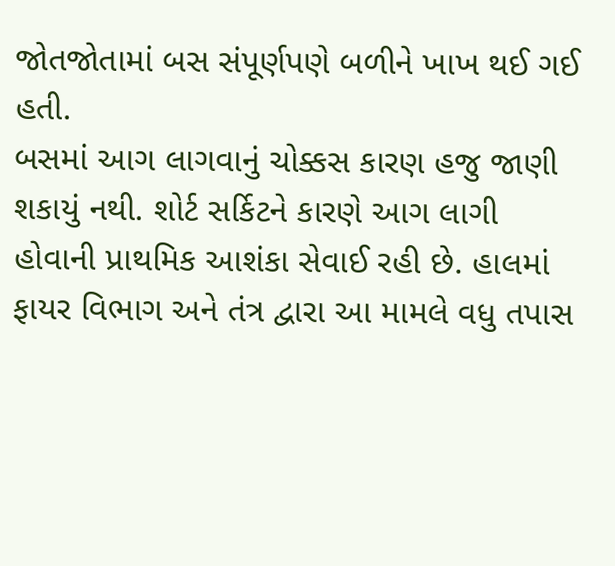જોતજોતામાં બસ સંપૂર્ણપણે બળીને ખાખ થઈ ગઈ હતી.
બસમાં આગ લાગવાનું ચોક્કસ કારણ હજુ જાણી શકાયું નથી. શોર્ટ સર્કિટને કારણે આગ લાગી હોવાની પ્રાથમિક આશંકા સેવાઈ રહી છે. હાલમાં ફાયર વિભાગ અને તંત્ર દ્વારા આ મામલે વધુ તપાસ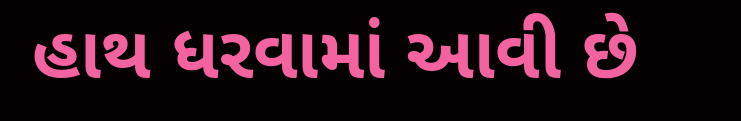હાથ ધરવામાં આવી છે